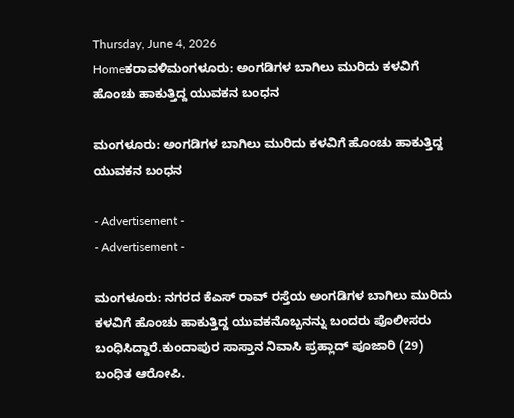Thursday, June 4, 2026
Homeಕರಾವಳಿಮಂಗಳೂರು: ಅಂಗಡಿಗಳ ಬಾಗಿಲು ಮುರಿದು ಕಳವಿಗೆ ಹೊಂಚು ಹಾಕುತ್ತಿದ್ದ ಯುವಕನ ಬಂಧನ

ಮಂಗಳೂರು: ಅಂಗಡಿಗಳ ಬಾಗಿಲು ಮುರಿದು ಕಳವಿಗೆ ಹೊಂಚು ಹಾಕುತ್ತಿದ್ದ ಯುವಕನ ಬಂಧನ

- Advertisement -
- Advertisement -

ಮಂಗಳೂರು: ನಗರದ ಕೆಎಸ್ ರಾವ್ ರಸ್ತೆಯ ಅಂಗಡಿಗಳ ಬಾಗಿಲು ಮುರಿದು ಕಳವಿಗೆ ಹೊಂಚು ಹಾಕುತ್ತಿದ್ದ ಯುವಕನೊಬ್ಬನನ್ನು ಬಂದರು ಪೊಲೀಸರು ಬಂಧಿಸಿದ್ದಾರೆ.ಕುಂದಾಪುರ ಸಾಸ್ತಾನ ನಿವಾಸಿ ಪ್ರಹ್ಲಾದ್ ಪೂಜಾರಿ (29) ಬಂಧಿತ ಆರೋಪಿ.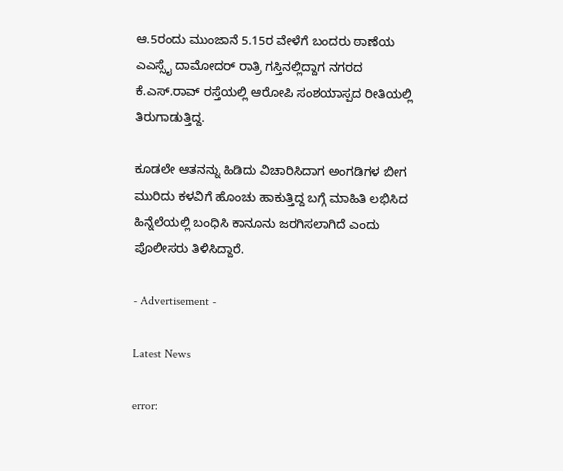ಆ.5ರಂದು ಮುಂಜಾನೆ 5.15ರ ವೇಳೆಗೆ ಬಂದರು ಠಾಣೆಯ ಎಎಸ್ಸೈ ದಾಮೋದರ್ ರಾತ್ರಿ ಗಸ್ತಿನಲ್ಲಿದ್ದಾಗ ನಗರದ ಕೆ.ಎಸ್.ರಾವ್ ರಸ್ತೆಯಲ್ಲಿ ಆರೋಪಿ ಸಂಶಯಾಸ್ಪದ ರೀತಿಯಲ್ಲಿ ತಿರುಗಾಡುತ್ತಿದ್ದ.

ಕೂಡಲೇ ಆತನನ್ನು ಹಿಡಿದು ವಿಚಾರಿಸಿದಾಗ ಅಂಗಡಿಗಳ ಬೀಗ ಮುರಿದು ಕಳವಿಗೆ ಹೊಂಚು ಹಾಕುತ್ತಿದ್ದ ಬಗ್ಗೆ ಮಾಹಿತಿ ಲಭಿಸಿದ ಹಿನ್ನೆಲೆಯಲ್ಲಿ ಬಂಧಿಸಿ ಕಾನೂನು ಜರಗಿಸಲಾಗಿದೆ ಎಂದು ಪೊಲೀಸರು ತಿಳಿಸಿದ್ದಾರೆ.

- Advertisement -

Latest News

error: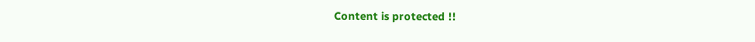Content is protected !!